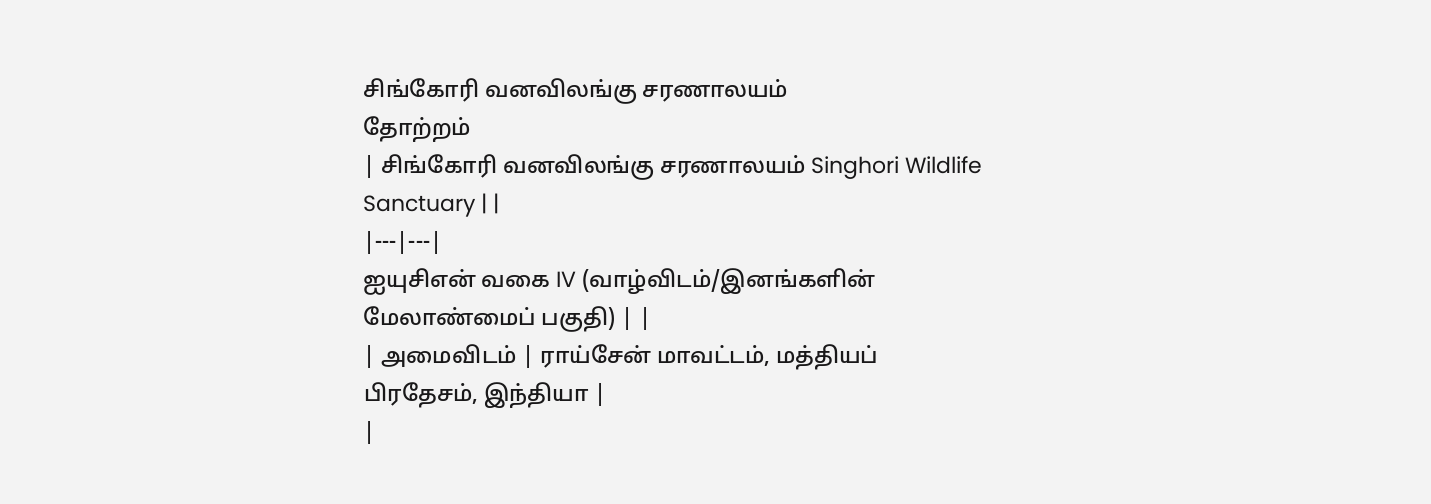சிங்கோரி வனவிலங்கு சரணாலயம்
தோற்றம்
| சிங்கோரி வனவிலங்கு சரணாலயம் Singhori Wildlife Sanctuary | |
|---|---|
ஐயுசிஎன் வகை IV (வாழ்விடம்/இனங்களின் மேலாண்மைப் பகுதி) | |
| அமைவிடம் | ராய்சேன் மாவட்டம், மத்தியப் பிரதேசம், இந்தியா |
|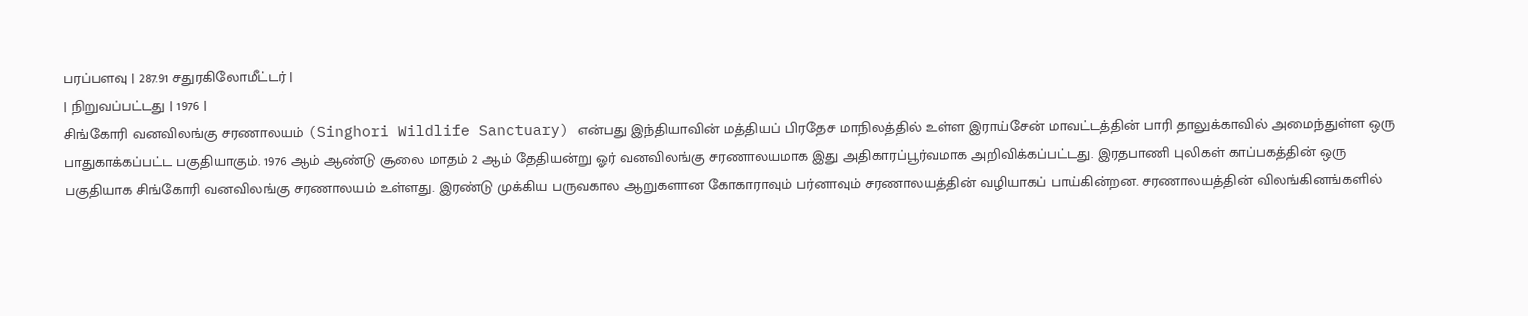பரப்பளவு | 287.91 சதுரகிலோமீட்டர் |
| நிறுவப்பட்டது | 1976 |
சிங்கோரி வனவிலங்கு சரணாலயம் (Singhori Wildlife Sanctuary) என்பது இந்தியாவின் மத்தியப் பிரதேச மாநிலத்தில் உள்ள இராய்சேன் மாவட்டத்தின் பாரி தாலுக்காவில் அமைந்துள்ள ஒரு பாதுகாக்கப்பட்ட பகுதியாகும். 1976 ஆம் ஆண்டு சூலை மாதம் 2 ஆம் தேதியன்று ஓர் வனவிலங்கு சரணாலயமாக இது அதிகாரப்பூர்வமாக அறிவிக்கப்பட்டது. இரதபாணி புலிகள் காப்பகத்தின் ஒரு பகுதியாக சிங்கோரி வனவிலங்கு சரணாலயம் உள்ளது. இரண்டு முக்கிய பருவகால ஆறுகளான கோகாராவும் பர்னாவும் சரணாலயத்தின் வழியாகப் பாய்கின்றன. சரணாலயத்தின் விலங்கினங்களில்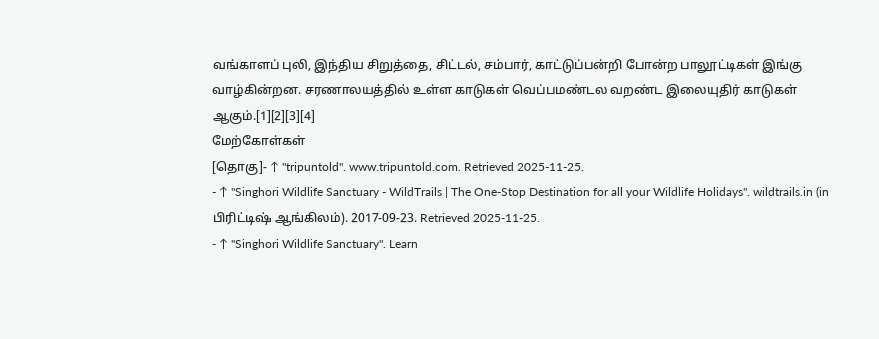வங்காளப் புலி, இந்திய சிறுத்தை, சிட்டல், சம்பார், காட்டுப்பன்றி போன்ற பாலூட்டிகள் இங்கு வாழ்கின்றன. சரணாலயத்தில் உள்ள காடுகள் வெப்பமண்டல வறண்ட இலையுதிர் காடுகள் ஆகும்.[1][2][3][4]
மேற்கோள்கள்
[தொகு]- ↑ "tripuntold". www.tripuntold.com. Retrieved 2025-11-25.
- ↑ "Singhori Wildlife Sanctuary - WildTrails | The One-Stop Destination for all your Wildlife Holidays". wildtrails.in (in பிரிட்டிஷ் ஆங்கிலம்). 2017-09-23. Retrieved 2025-11-25.
- ↑ "Singhori Wildlife Sanctuary". Learn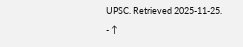UPSC. Retrieved 2025-11-25.
- ↑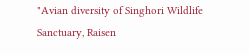"Avian diversity of Singhori Wildlife Sanctuary, Raisen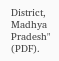District, Madhya Pradesh" (PDF).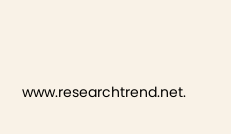www.researchtrend.net.